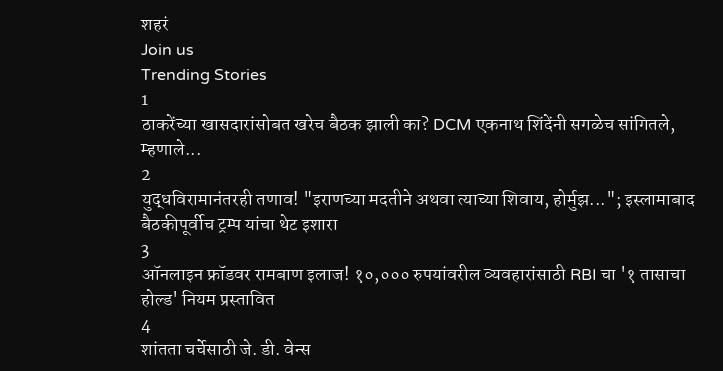शहरं
Join us
Trending Stories
1
ठाकरेंच्या खासदारांसोबत खरेच बैठक झाली का? DCM एकनाथ शिंदेंनी सगळेच सांगितले, म्हणाले...
2
युद्धविरामानंतरही तणाव! "इराणच्या मदतीने अथवा त्याच्या शिवाय, होर्मुझ..."; इस्लामाबाद बैठकीपूर्वीच ट्रम्प यांचा थेट इशारा
3
ऑनलाइन फ्रॉडवर रामबाण इलाज! १०,००० रुपयांवरील व्यवहारांसाठी RBI चा '१ तासाचा होल्ड' नियम प्रस्तावित
4
शांतता चर्चेसाठी जे. डी. वेन्स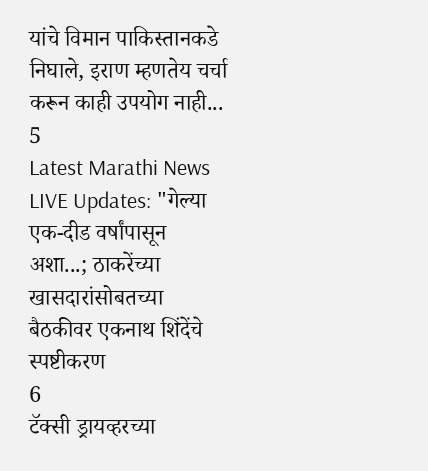यांचे विमान पाकिस्तानकडे निघाले, इराण म्हणतेय चर्चा करून काही उपयोग नाही...
5
Latest Marathi News LIVE Updates: "गेल्या एक-दीड वर्षांपासून अशा...; ठाकरेंच्या खासदारांसोबतच्या बैठकीवर एकनाथ शिंदेंचे स्पष्टीकरण
6
टॅक्सी ड्रायव्हरच्या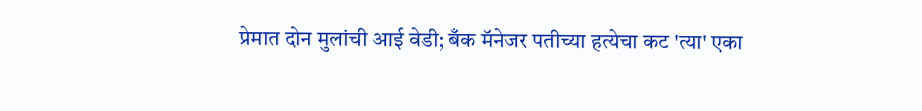प्रेमात दोन मुलांची आई वेडी; बँक मॅनेजर पतीच्या हत्येचा कट 'त्या' एका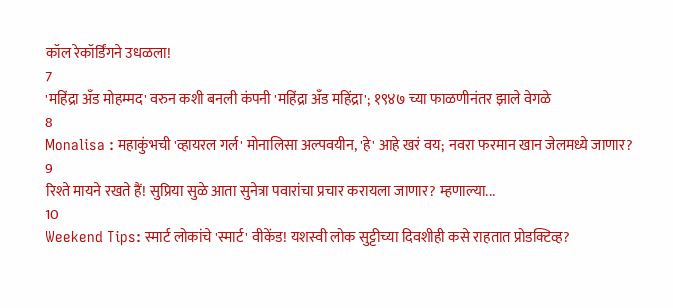कॉल रेकॉर्डिंगने उधळला!
7
'महिंद्रा अँड मोहम्मद' वरुन कशी बनली कंपनी 'महिंद्रा अँड महिंद्रा'; १९४७ च्या फाळणीनंतर झाले वेगळे
8
Monalisa : महाकुंभची 'व्हायरल गर्ल' मोनालिसा अल्पवयीन, 'हे' आहे खरं वय; नवरा फरमान खान जेलमध्ये जाणार?
9
रिश्ते मायने रखते हैं! सुप्रिया सुळे आता सुनेत्रा पवारांचा प्रचार करायला जाणार? म्हणाल्या...
10
Weekend Tips: स्मार्ट लोकांचे 'स्मार्ट' वीकेंड! यशस्वी लोक सुट्टीच्या दिवशीही कसे राहतात प्रोडक्टिव्ह?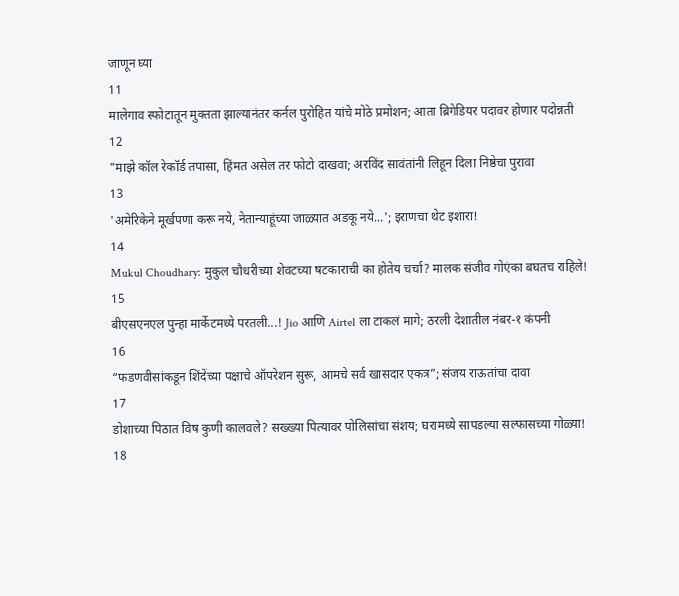जाणून घ्या
11
मालेगाव स्फोटातून मुक्तता झाल्यानंतर कर्नल पुरोहित यांचे मोठे प्रमोशन; आता ब्रिगेडियर पदावर होणार पदोन्नती
12
"माझे कॉल रेकॉर्ड तपासा, हिंमत असेल तर फोटो दाखवा; अरविंद सावंतांनी लिहून दिला निष्ठेचा पुरावा
13
'अमेरिकेने मूर्खपणा करू नये, नेतान्याहूंच्या जाळ्यात अडकू नये...'; इराणचा थेट इशारा!
14
Mukul Choudhary: मुकुल चौधरीच्या शेवटच्या षटकाराची का होतेय चर्चा? मालक संजीव गोएंका बघतच राहिले!
15
बीएसएनएल पुन्हा मार्केटमध्ये परतली...! Jio आणि Airtel ला टाकलं मागे; ठरली देशातील नंबर-१ कंपनी
16
“फडणवीसांकडून शिंदेंच्या पक्षाचे ऑपरेशन सुरू, आमचे सर्व खासदार एकत्र”; संजय राऊतांचा दावा
17
डोशाच्या पिठात विष कुणी कालवले? सख्ख्या पित्यावर पोलिसांचा संशय; घरामध्ये सापडल्या सल्फासच्या गोळ्या!
18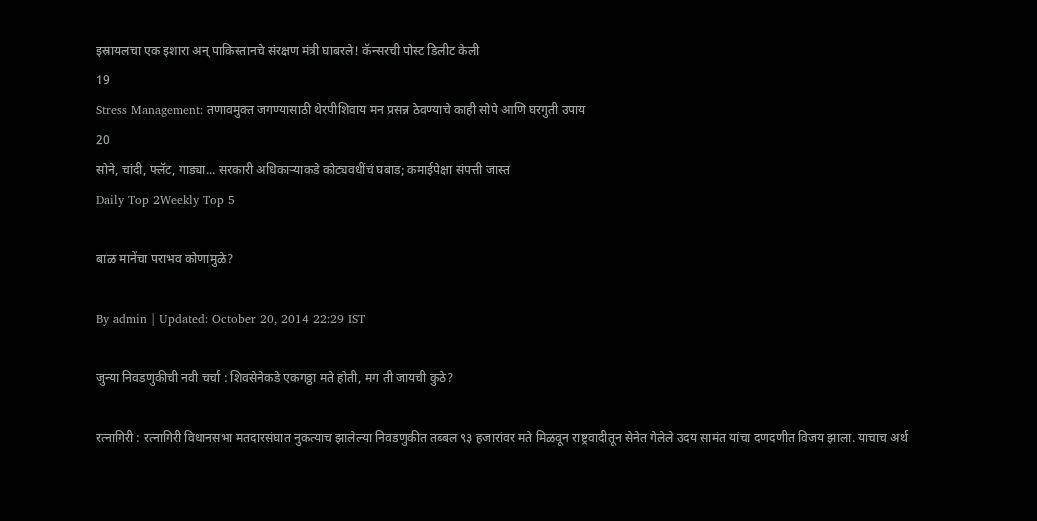इस्रायलचा एक इशारा अन् पाकिस्तानचे संरक्षण मंत्री घाबरले! कॅन्सरची पोस्ट डिलीट केली
19
Stress Management: तणावमुक्त जगण्यासाठी थेरपीशिवाय मन प्रसन्न ठेवण्याचे काही सोपे आणि घरगुती उपाय
20
सोने, चांदी, फ्लॅट, गाड्या... सरकारी अधिकाऱ्याकडे कोट्यवधींचं घबाड; कमाईपेक्षा संपत्ती जास्त
Daily Top 2Weekly Top 5

बाळ मानेंचा पराभव कोणामुळे?

By admin | Updated: October 20, 2014 22:29 IST

जुन्या निवडणुकीची नवी चर्चा : शिवसेनेकडे एकगठ्ठा मते होती, मग ती जायची कुठे?

रत्नागिरी : रत्नागिरी विधानसभा मतदारसंघात नुकत्याच झालेल्या निवडणुकीत तब्बल ९३ हजारांवर मते मिळवून राष्ट्रवादीतून सेनेत गेलेले उदय सामंत यांचा दणदणीत विजय झाला. याचाच अर्थ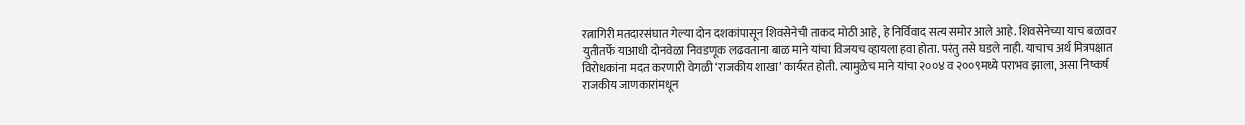रत्नागिरी मतदारसंघात गेल्या दोन दशकांपासून शिवसेनेची ताकद मोठी आहे, हे निर्विवाद सत्य समोर आले आहे. शिवसेनेच्या याच बळावर युतीतर्फे याआधी दोनवेळा निवडणूक लढवताना बाळ माने यांचा विजयच व्हायला हवा होता. परंतु तसे घडले नाही. याचाच अर्थ मित्रपक्षात विरोधकांना मदत करणारी वेगळी ‘राजकीय शाखा’ कार्यरत होती. त्यामुळेच माने यांचा २००४ व २००९मध्ये पराभव झाला, असा निष्कर्ष राजकीय जाणकारांमधून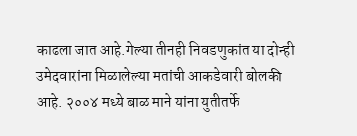काढला जात आहे.गेल्या तीनही निवडणुकांत या दोन्ही उमेदवारांना मिळालेल्या मतांची आकडेवारी बोलकी आहे. २००४ मध्ये बाळ माने यांना युतीतर्फे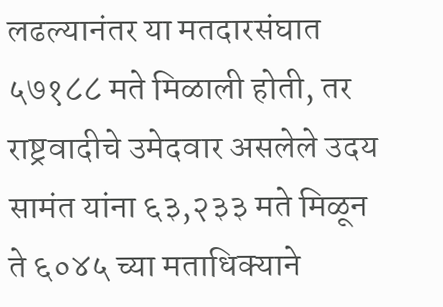लढल्यानंतर या मतदारसंघात ५७१८८ मते मिळाली होती, तर राष्ट्रवादीचे उमेदवार असलेले उदय सामंत यांना ६३,२३३ मते मिळून ते ६०४५ च्या मताधिक्याने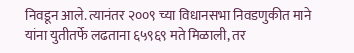निवडून आले. त्यानंतर २००९ च्या विधानसभा निवडणुकीत माने यांना युतीतर्फे लढताना ६५९६९ मते मिळाली, तर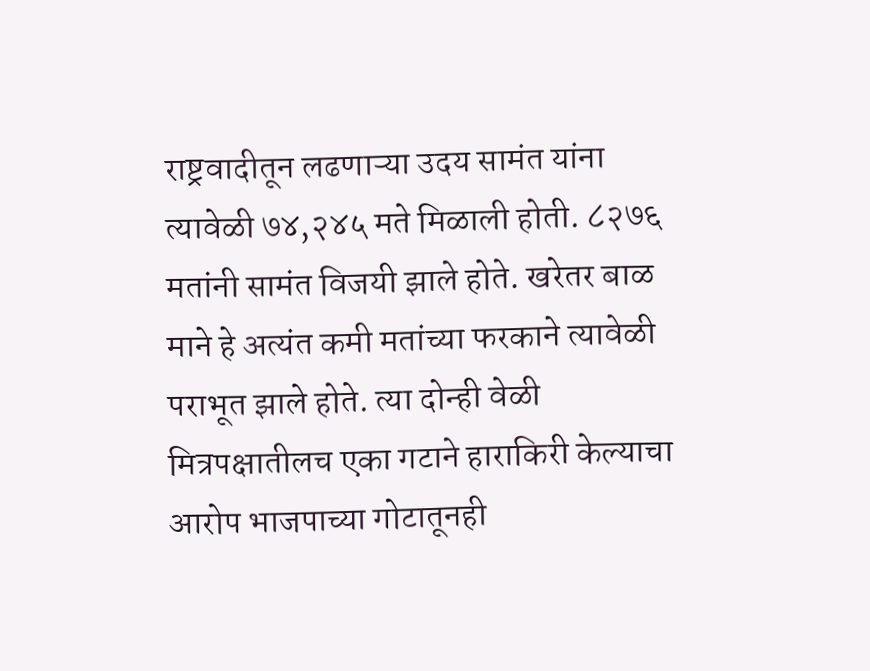राष्ट्रवादीतून लढणाऱ्या उदय सामंत यांना त्यावेळी ७४,२४५ मते मिळाली होती. ८२७६ मतांनी सामंत विजयी झाले होते. खरेतर बाळ माने हे अत्यंत कमी मतांच्या फरकाने त्यावेळी पराभूत झाले होते. त्या दोन्ही वेळी मित्रपक्षातीलच एका गटाने हाराकिरी केल्याचा आरोप भाजपाच्या गोटातूनही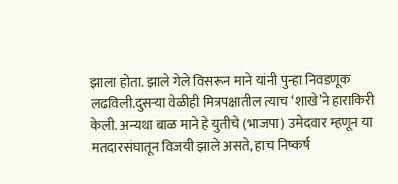झाला होता. झाले गेले विसरून माने यांनी पुन्हा निवडणूक लढविली.दुसऱ्या वेळीही मित्रपक्षातील त्याच ‘शाखे’ने हाराकिरी केली. अन्यथा बाळ माने हे युतीचे (भाजपा) उमेदवार म्हणून या मतदारसंघातून विजयी झाले असते, हाच निष्कर्ष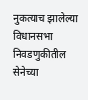नुकत्याच झालेल्या विधानसभा निवडणुकीतील सेनेच्या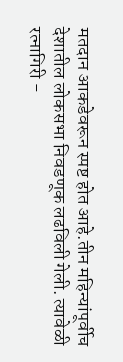मतदान आकडेवरून स्पष्ट होत आहे.तीन महिन्यांपूर्वीच देशातील लोकसभा निवडणूक लढविली गेली. त्यावेळी रत्नागिरी -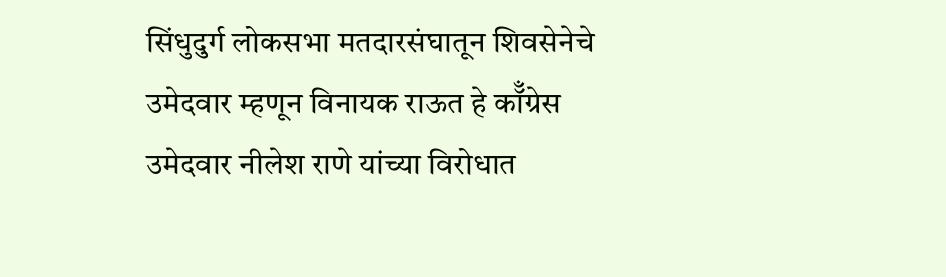सिंधुदुर्ग लोकसभा मतदारसंघातून शिवसेनेचे उमेदवार म्हणून विनायक राऊत हे कॉँग्रेस उमेदवार नीलेश राणे यांच्या विरोधात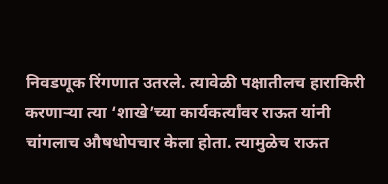निवडणूक रिंगणात उतरले. त्यावेळी पक्षातीलच हाराकिरी करणाऱ्या त्या ‘शाखे’च्या कार्यकर्त्यांवर राऊत यांनी चांगलाच औषधोपचार केला होता. त्यामुळेच राऊत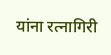यांना रत्नागिरी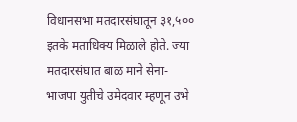विधानसभा मतदारसंघातून ३१,५०० इतके मताधिक्य मिळाले होते. ज्या मतदारसंघात बाळ माने सेना-भाजपा युतीचे उमेदवार म्हणून उभे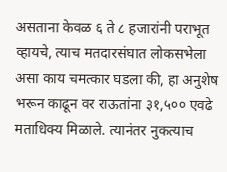असताना केवळ ६ ते ८ हजारांनी पराभूत व्हायचे, त्याच मतदारसंघात लोकसभेला असा काय चमत्कार घडला की, हा अनुशेष भरून काढून वर राऊतांना ३१,५०० एवढे मताधिक्य मिळाले. त्यानंतर नुकत्याच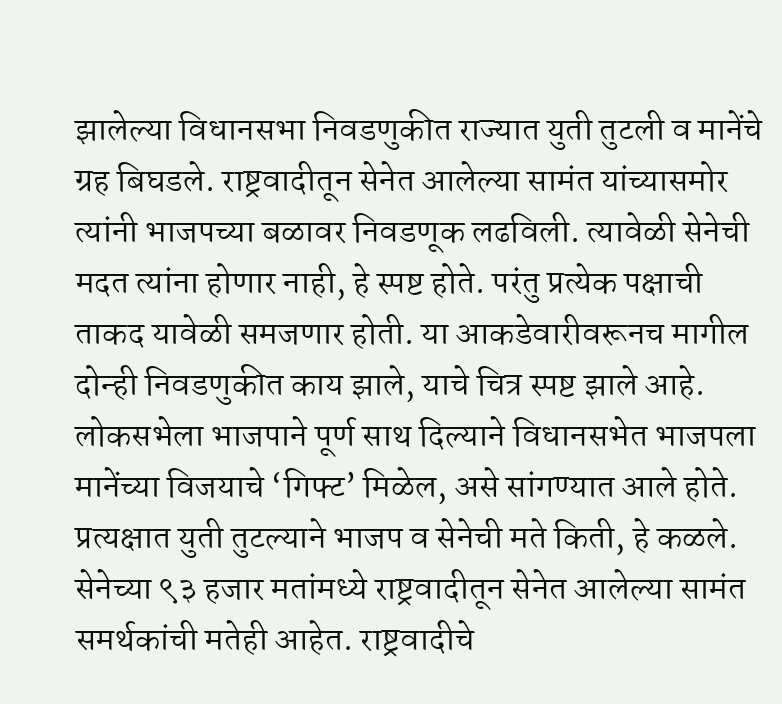झालेल्या विधानसभा निवडणुकीत राज्यात युती तुटली व मानेंचे ग्रह बिघडले. राष्ट्रवादीतून सेनेत आलेल्या सामंत यांच्यासमोर त्यांनी भाजपच्या बळावर निवडणूक लढविली. त्यावेळी सेनेची मदत त्यांना होणार नाही, हे स्पष्ट होते. परंतु प्रत्येक पक्षाची ताकद यावेळी समजणार होती. या आकडेवारीवरूनच मागील दोन्ही निवडणुकीत काय झाले, याचे चित्र स्पष्ट झाले आहे. लोकसभेला भाजपाने पूर्ण साथ दिल्याने विधानसभेत भाजपला मानेंच्या विजयाचे ‘गिफ्ट’ मिळेल, असे सांगण्यात आले होते. प्रत्यक्षात युती तुटल्याने भाजप व सेनेची मते किती, हे कळले. सेनेच्या ९३ हजार मतांमध्ये राष्ट्रवादीतून सेनेत आलेल्या सामंत समर्थकांची मतेही आहेत. राष्ट्रवादीचे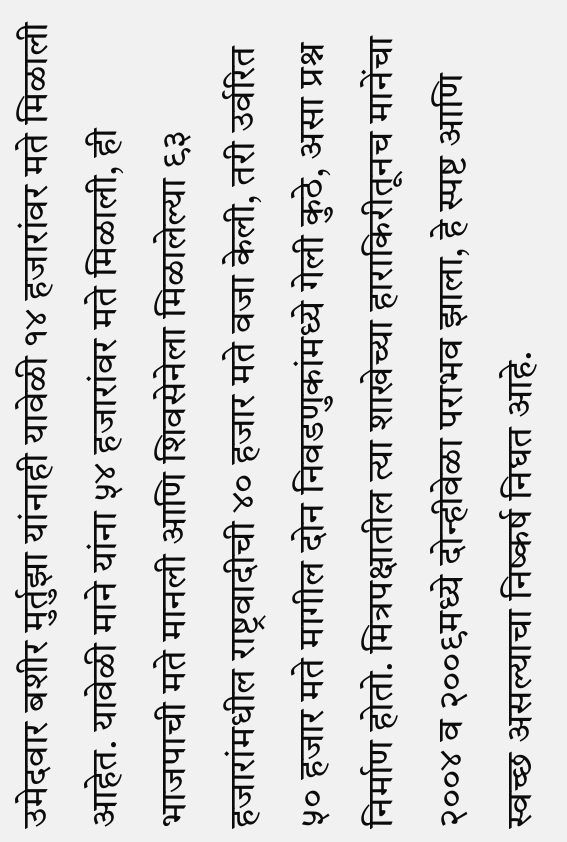उमेदवार बशीर मुर्तुझा यांनाही यावेळी १४ हजारांवर मते मिळाली आहेत. यावेळी माने यांना ५४ हजारांवर मते मिळाली, ही भाजपाची मते मानली आणि शिवसेनेला मिळालेल्या ९३ हजारांमधील राष्ट्रवादीची ४० हजार मते वजा केली, तरी उर्वरित ५० हजार मते मागील दोन निवडणुकांमध्ये गेली कुठे, असा प्रश्न निर्माण होतो. मित्रपक्षातील त्या शाखेच्या हाराकिरीतूनच मानेंचा २००४ व २००९मध्ये दोन्हीवेळा पराभव झाला, हे स्पष्ट आणि स्वच्छ असल्याचा निष्कर्ष निघत आहे.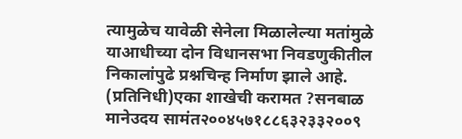त्यामुळेच यावेळी सेनेला मिळालेल्या मतांमुळे याआधीच्या दोन विधानसभा निवडणुकीतील निकालांपुढे प्रश्नचिन्ह निर्माण झाले आहे. (प्रतिनिधी)एका शाखेची करामत ?सनबाळ मानेउदय सामंत२००४५७१८८६३२३३२००९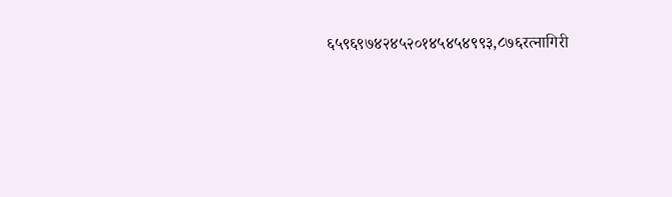६५९६९७४२४५२०१४५४५४९९३,८७६रत्नागिरी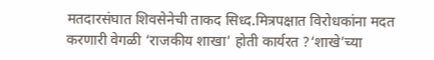मतदारसंघात शिवसेनेची ताकद सिध्द.मित्रपक्षात विरोधकांना मदत करणारी वेगळी ‘राजकीय शाखा’ होती कार्यरत ?‘शाखे’च्या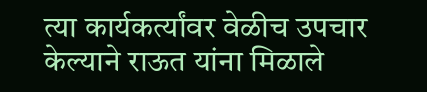त्या कार्यकर्त्यांवर वेळीच उपचार केल्याने राऊत यांना मिळाले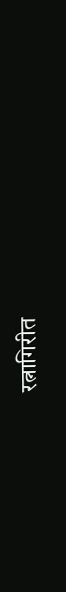रत्नागिरीत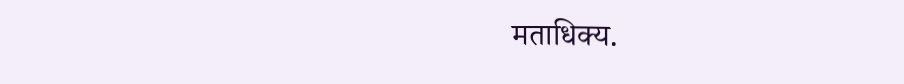मताधिक्य.